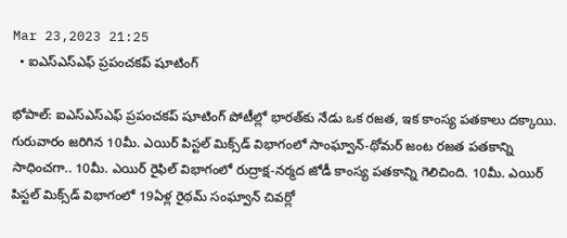Mar 23,2023 21:25
  • ఐఎస్‌ఎస్‌ఎఫ్‌ ప్రపంచకప్‌ షూటింగ్‌

భోపాల్‌: ఐఎస్‌ఎస్‌ఎఫ్‌ ప్రపంచకప్‌ షూటింగ్‌ పోటీల్లో భారత్‌కు నేడు ఒక రజత, ఇక కాంస్య పతకాలు దక్కాయి. గురువారం జరిగిన 10మీ. ఎయిర్‌ పిస్టల్‌ మిక్స్‌డ్‌ విభాగంలో సాంఘ్వాన్‌-థోమర్‌ జంట రజత పతకాన్ని సాధించగా.. 10మీ. ఎయిర్‌ రైఫిల్‌ విభాగంలో రుద్రాక్ష-నర్మద జోడీ కాంస్య పతకాన్ని గెలిచింది. 10మీ. ఎయిర్‌ పిస్టల్‌ మిక్స్‌డ్‌ విభాగంలో 19ఏళ్ల రైథమ్‌ సంఘ్వాన్‌ చివర్లో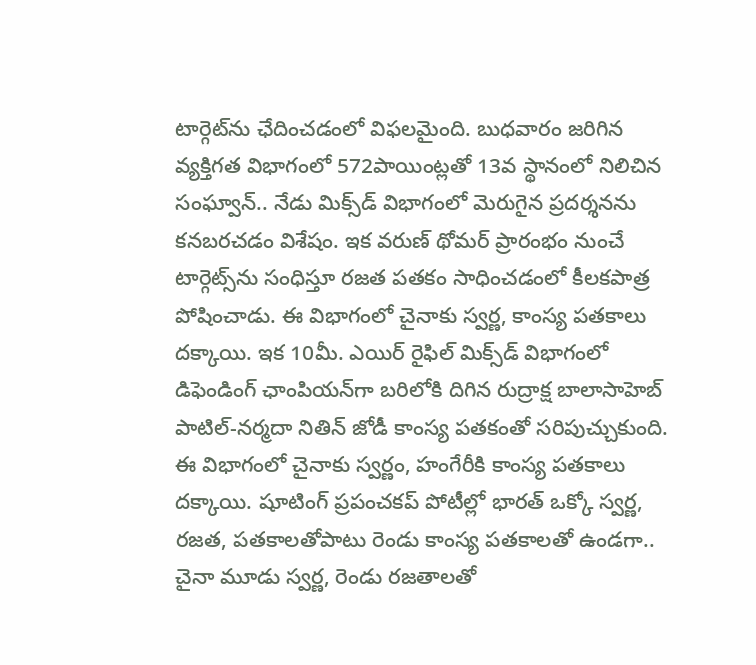టార్గెట్‌ను ఛేదించడంలో విఫలమైంది. బుధవారం జరిగిన వ్యక్తిగత విభాగంలో 572పాయింట్లతో 13వ స్థానంలో నిలిచిన సంఘ్వాన్‌.. నేడు మిక్స్‌డ్‌ విభాగంలో మెరుగైన ప్రదర్శనను కనబరచడం విశేషం. ఇక వరుణ్‌ థోమర్‌ ప్రారంభం నుంచే టార్గెట్స్‌ను సంధిస్తూ రజత పతకం సాధించడంలో కీలకపాత్ర పోషించాడు. ఈ విభాగంలో చైనాకు స్వర్ణ, కాంస్య పతకాలు దక్కాయి. ఇక 10మీ. ఎయిర్‌ రైఫిల్‌ మిక్స్‌డ్‌ విభాగంలో డిఫెండింగ్‌ ఛాంపియన్‌గా బరిలోకి దిగిన రుద్రాక్ష బాలాసాహెబ్‌ పాటిల్‌-నర్మదా నితిన్‌ జోడీ కాంస్య పతకంతో సరిపుచ్చుకుంది. ఈ విభాగంలో చైనాకు స్వర్ణం, హంగేరీకి కాంస్య పతకాలు దక్కాయి. షూటింగ్‌ ప్రపంచకప్‌ పోటీల్లో భారత్‌ ఒక్కో స్వర్ణ, రజత, పతకాలతోపాటు రెండు కాంస్య పతకాలతో ఉండగా.. చైనా మూడు స్వర్ణ, రెండు రజతాలతో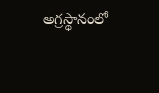అగ్రస్థానంలో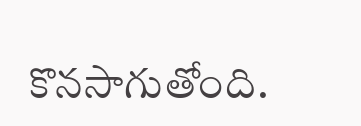కొనసాగుతోంది.